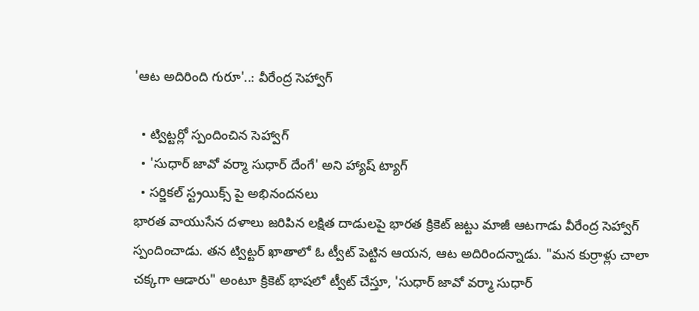'ఆట అదిరింది గురూ'..: వీరేంద్ర సెహ్వాగ్

  • ట్విట్టర్లో స్పందించిన సెహ్వాగ్
  • 'సుధార్ జావో వర్మా సుధార్ దేంగే' అని హ్యాష్ ట్యాగ్
  • సర్జికల్ స్ట్రయిక్స్ పై అభినందనలు
భారత వాయుసేన దళాలు జరిపిన లక్షిత దాడులపై భారత క్రికెట్ జట్టు మాజీ ఆటగాడు వీరేంద్ర సెహ్వాగ్ స్పందించాడు. తన ట్విట్టర్ ఖాతాలో ఓ ట్వీట్ పెట్టిన ఆయన, ఆట అదిరిందన్నాడు. "మన కుర్రాళ్లు చాలా చక్కగా ఆడారు" అంటూ క్రికెట్ భాషలో ట్వీట్ చేస్తూ, 'సుధార్ జావో వర్మా సుధార్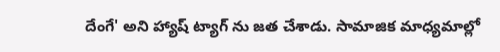దేంగే' అని హ్యాష్ ట్యాగ్ ను జత చేశాడు. సామాజిక మాధ్యమాల్లో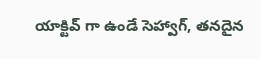యాక్టివ్ గా ఉండే సెహ్వాగ్, తనదైన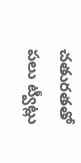చతురతతో పలు ట్వీట్లు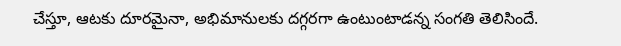చేస్తూ, ఆటకు దూరమైనా, అభిమానులకు దగ్గరగా ఉంటుంటాడన్న సంగతి తెలిసిందే.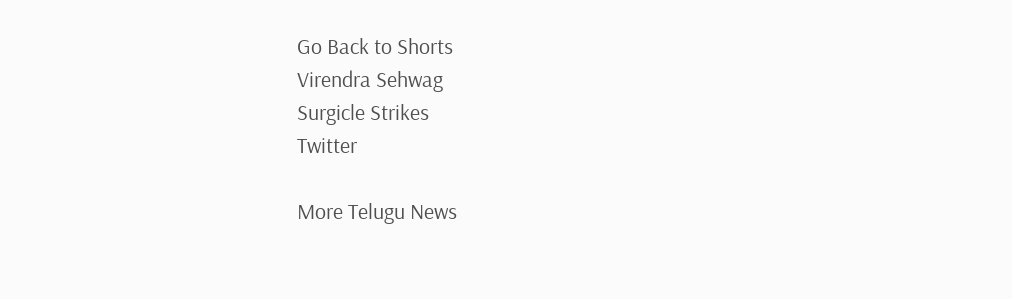Go Back to Shorts
Virendra Sehwag
Surgicle Strikes
Twitter

More Telugu News